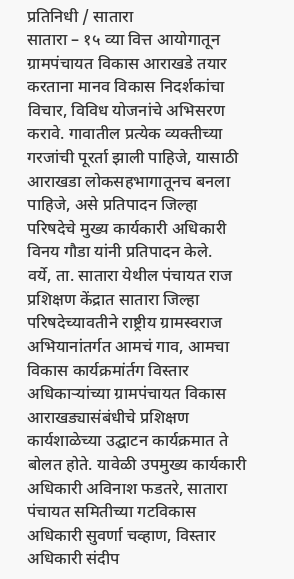प्रतिनिधी / सातारा
सातारा – १५ व्या वित्त आयोगातून ग्रामपंचायत विकास आराखडे तयार करताना मानव विकास निदर्शकांचा विचार, विविध योजनांचे अभिसरण करावे. गावातील प्रत्येक व्यक्तीच्या गरजांची पूरर्ता झाली पाहिजे, यासाठी आराखडा लोकसहभागातूनच बनला पाहिजे, असे प्रतिपादन जिल्हा परिषदेचे मुख्य कार्यकारी अधिकारी विनय गौडा यांनी प्रतिपादन केले.
वर्ये, ता. सातारा येथील पंचायत राज प्रशिक्षण केंद्रात सातारा जिल्हा परिषदेच्यावतीने राष्ट्रीय ग्रामस्वराज अभियानांतर्गत आमचं गाव, आमचा विकास कार्यक्रमांर्तग विस्तार अधिकाऱ्यांच्या ग्रामपंचायत विकास आराखड्यासंबंधीचे प्रशिक्षण कार्यशाळेच्या उद्घाटन कार्यक्रमात ते बोलत होते. यावेळी उपमुख्य कार्यकारी अधिकारी अविनाश फडतरे, सातारा पंचायत समितीच्या गटविकास अधिकारी सुवर्णा चव्हाण, विस्तार अधिकारी संदीप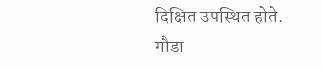दिक्षित उपस्थित होते.
गौडा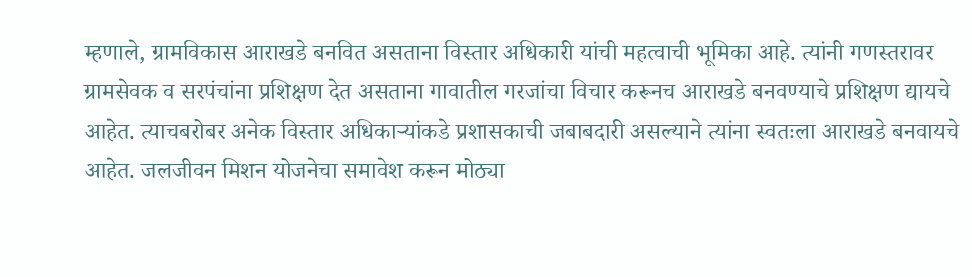म्हणाले, ग्रामविकास आराखडे बनवित असताना विस्तार अधिकारी यांची महत्वाची भूमिका आहे. त्यांनी गणस्तरावर ग्रामसेवक व सरपंचांना प्रशिक्षण देत असताना गावातील गरजांचा विचार करूनच आराखडे बनवण्याचे प्रशिक्षण द्यायचे आहेत. त्याचबरोबर अनेक विस्तार अधिकाऱ्यांकडे प्रशासकाची जबाबदारी असल्याने त्यांना स्वतःला आराखडे बनवायचे आहेत. जलजीवन मिशन योजनेचा समावेश करून मोठ्या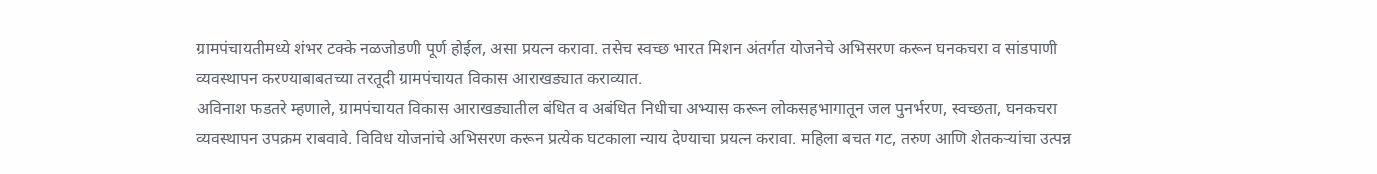ग्रामपंचायतीमध्ये शंभर टक्के नळजोडणी पूर्ण होईल, असा प्रयत्न करावा. तसेच स्वच्छ भारत मिशन अंतर्गत योजनेचे अभिसरण करून घनकचरा व सांडपाणी व्यवस्थापन करण्याबाबतच्या तरतूदी ग्रामपंचायत विकास आराखड्यात कराव्यात.
अविनाश फडतरे म्हणाले, ग्रामपंचायत विकास आराखड्यातील बंधित व अबंधित निधीचा अभ्यास करून लोकसहभागातून जल पुनर्भरण, स्वच्छता, घनकचरा व्यवस्थापन उपक्रम राबवावे. विविध योजनांचे अभिसरण करून प्रत्येक घटकाला न्याय देण्याचा प्रयत्न करावा. महिला बचत गट, तरुण आणि शेतकऱ्यांचा उत्पन्न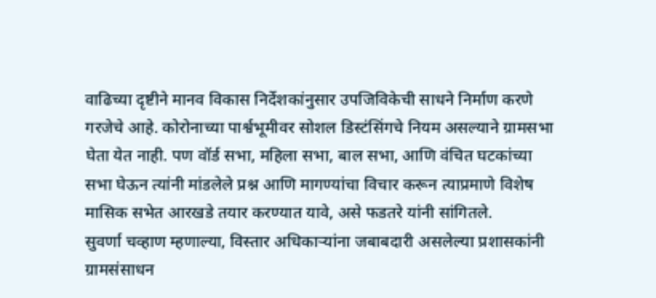वाढिच्या दृष्टीने मानव विकास निर्देशकांनुसार उपजिविकेची साधने निर्माण करणे गरजेचे आहे. कोरोनाच्या पार्श्वभूमीवर सोशल डिस्टंसिंगचे नियम असल्याने ग्रामसभा घेता येत नाही. पण वॉर्ड सभा, महिला सभा, बाल सभा, आणि वंचित घटकांच्या सभा घेऊन त्यांनी मांडलेले प्रश्न आणि मागण्यांचा विचार करून त्याप्रमाणे विशेष मासिक सभेत आरखडे तयार करण्यात यावे, असे फडतरे यांनी सांगितले.
सुवर्णा चव्हाण म्हणाल्या, विस्तार अधिकाऱ्यांना जबाबदारी असलेल्या प्रशासकांनी ग्रामसंसाधन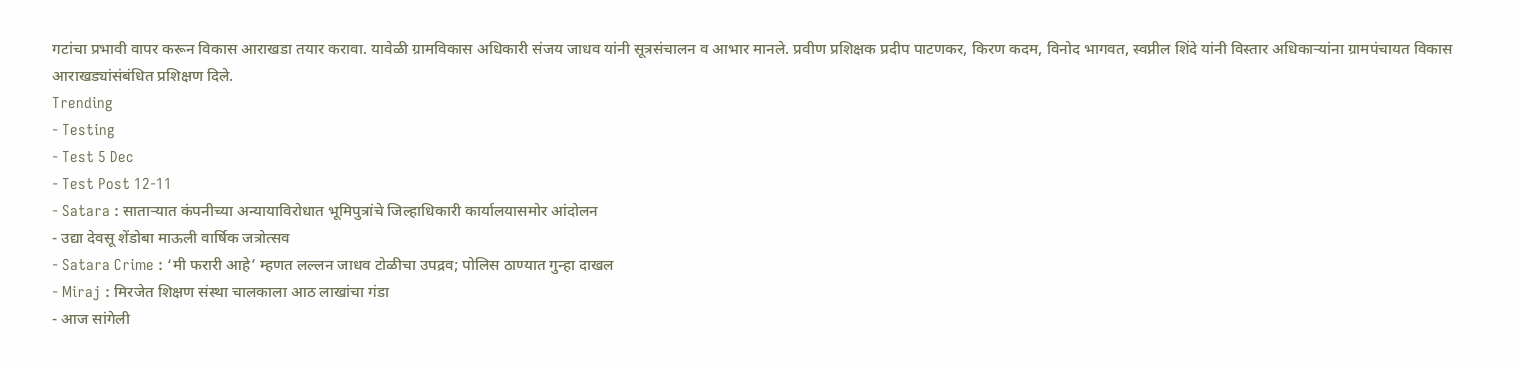गटांचा प्रभावी वापर करून विकास आराखडा तयार करावा. यावेळी ग्रामविकास अधिकारी संजय जाधव यांनी सूत्रसंचालन व आभार मानले. प्रवीण प्रशिक्षक प्रदीप पाटणकर, किरण कदम, विनोद भागवत, स्वप्नील शिंदे यांनी विस्तार अधिकाऱ्यांना ग्रामपंचायत विकास आराखड्यांसंबंधित प्रशिक्षण दिले.
Trending
- Testing
- Test 5 Dec
- Test Post 12-11
- Satara : साताऱ्यात कंपनीच्या अन्यायाविरोधात भूमिपुत्रांचे जिल्हाधिकारी कार्यालयासमोर आंदोलन
- उद्या देवसू शेंडोबा माऊली वार्षिक जत्रोत्सव
- Satara Crime : ‘मी फरारी आहे’ म्हणत लल्लन जाधव टोळीचा उपद्रव; पोलिस ठाण्यात गुन्हा दाखल
- Miraj : मिरजेत शिक्षण संस्था चालकाला आठ लाखांचा गंडा
- आज सांगेली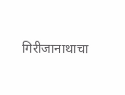गिरीजानाथाचा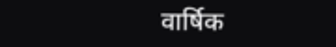वार्षिक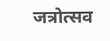जत्रोत्सव